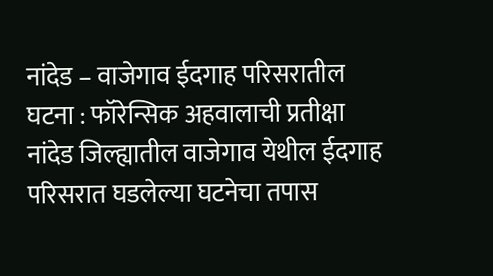नांदेड – वाजेगाव ईदगाह परिसरातील घटना : फॉरेन्सिक अहवालाची प्रतीक्षा नांदेड जिल्ह्यातील वाजेगाव येथील ईदगाह परिसरात घडलेल्या घटनेचा तपास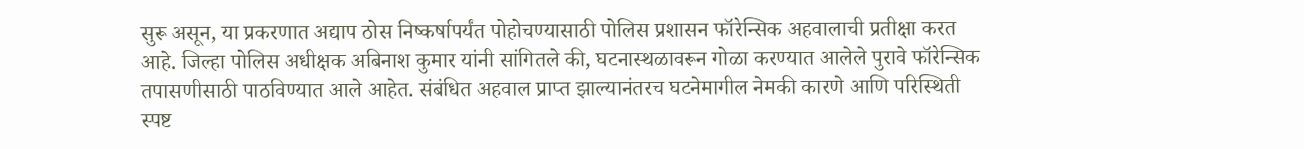सुरू असून, या प्रकरणात अद्याप ठोस निष्कर्षापर्यंत पोहोचण्यासाठी पोलिस प्रशासन फॉरेन्सिक अहवालाची प्रतीक्षा करत आहे. जिल्हा पोलिस अधीक्षक अबिनाश कुमार यांनी सांगितले की, घटनास्थळावरून गोळा करण्यात आलेले पुरावे फॉरेन्सिक तपासणीसाठी पाठविण्यात आले आहेत. संबंधित अहवाल प्राप्त झाल्यानंतरच घटनेमागील नेमकी कारणे आणि परिस्थिती स्पष्ट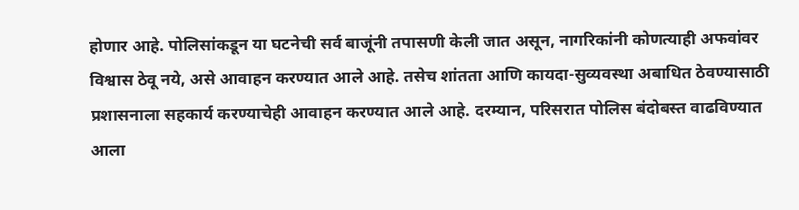होणार आहे. पोलिसांकडून या घटनेची सर्व बाजूंनी तपासणी केली जात असून, नागरिकांनी कोणत्याही अफवांवर विश्वास ठेवू नये, असे आवाहन करण्यात आले आहे. तसेच शांतता आणि कायदा-सुव्यवस्था अबाधित ठेवण्यासाठी प्रशासनाला सहकार्य करण्याचेही आवाहन करण्यात आले आहे. दरम्यान, परिसरात पोलिस बंदोबस्त वाढविण्यात आला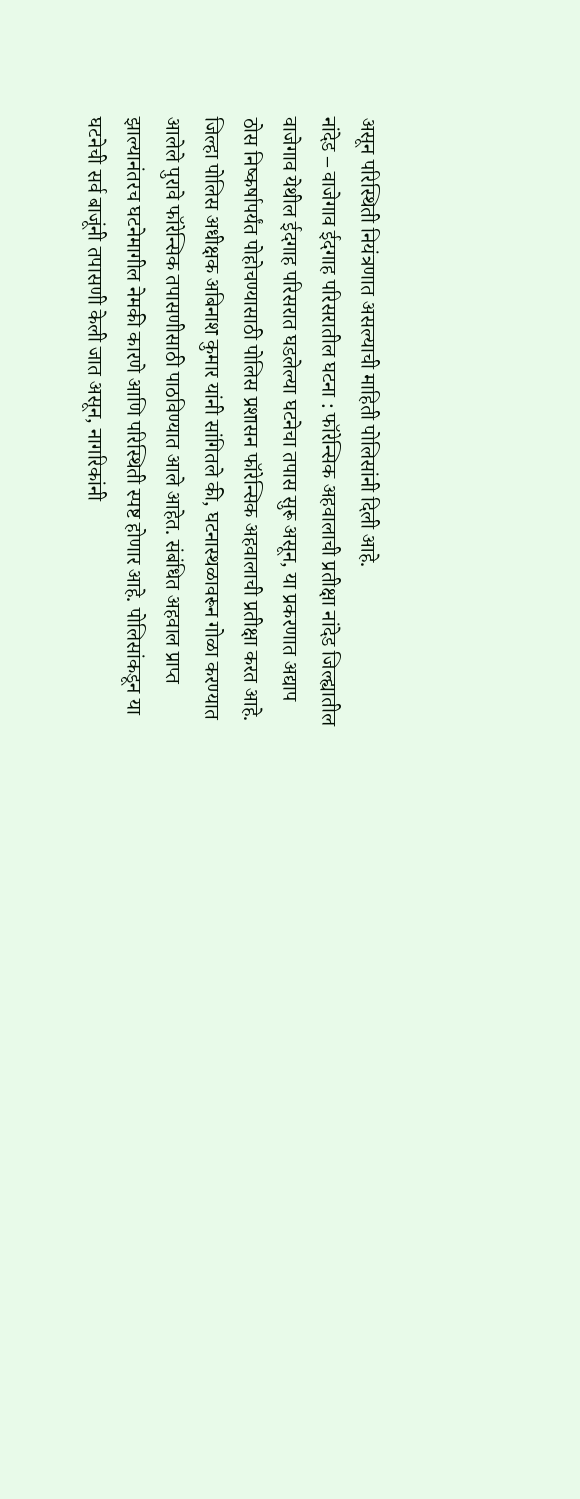असून परिस्थिती नियंत्रणात असल्याची माहिती पोलिसांनी दिली आहे.
नांदेड – वाजेगाव ईदगाह परिसरातील घटना : फॉरेन्सिक अहवालाची प्रतीक्षा नांदेड जिल्ह्यातील वाजेगाव येथील ईदगाह परिसरात घडलेल्या घटनेचा तपास सुरू असून, या प्रकरणात अद्याप ठोस निष्कर्षापर्यंत पोहोचण्यासाठी पोलिस प्रशासन फॉरेन्सिक अहवालाची प्रतीक्षा करत आहे. जिल्हा पोलिस अधीक्षक अबिनाश कुमार यांनी सांगितले की, घटनास्थळावरून गोळा करण्यात आलेले पुरावे फॉरेन्सिक तपासणीसाठी पाठविण्यात आले आहेत. संबंधित अहवाल प्राप्त झाल्यानंतरच घटनेमागील नेमकी कारणे आणि परिस्थिती स्पष्ट होणार आहे. पोलिसांकडून या घटनेची सर्व बाजूंनी तपासणी केली जात असून, नागरिकांनी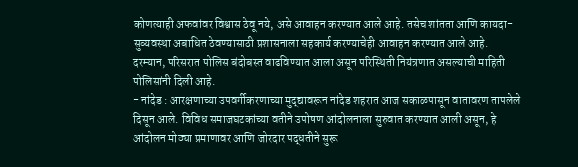कोणत्याही अफवांवर विश्वास ठेवू नये, असे आवाहन करण्यात आले आहे. तसेच शांतता आणि कायदा-सुव्यवस्था अबाधित ठेवण्यासाठी प्रशासनाला सहकार्य करण्याचेही आवाहन करण्यात आले आहे. दरम्यान, परिसरात पोलिस बंदोबस्त वाढविण्यात आला असून परिस्थिती नियंत्रणात असल्याची माहिती पोलिसांनी दिली आहे.
- नांदेड : आरक्षणाच्या उपवर्गीकरणाच्या मुद्द्यावरून नांदेड शहरात आज सकाळपासून वातावरण तापलेले दिसून आले. विविध समाजघटकांच्या वतीने उपोषण आंदोलनाला सुरुवात करण्यात आली असून, हे आंदोलन मोठ्या प्रमाणावर आणि जोरदार पद्धतीने सुरू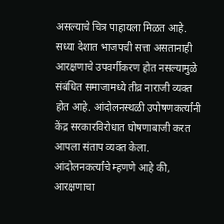असल्याचे चित्र पाहायला मिळत आहे. सध्या देशात भाजपची सत्ता असतानाही आरक्षणाचे उपवर्गीकरण होत नसल्यामुळे संबंधित समाजामध्ये तीव्र नाराजी व्यक्त होत आहे. आंदोलनस्थळी उपोषणकर्त्यांनी केंद्र सरकारविरोधात घोषणाबाजी करत आपला संताप व्यक्त केला. आंदोलनकर्त्यांचे म्हणणे आहे की, आरक्षणाचा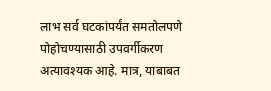लाभ सर्व घटकांपर्यंत समतोलपणे पोहोचण्यासाठी उपवर्गीकरण अत्यावश्यक आहे. मात्र, याबाबत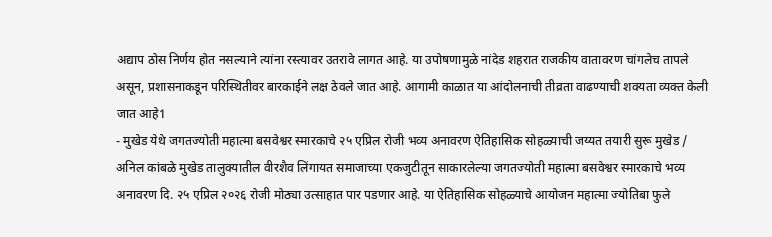अद्याप ठोस निर्णय होत नसल्याने त्यांना रस्त्यावर उतरावे लागत आहे. या उपोषणामुळे नांदेड शहरात राजकीय वातावरण चांगलेच तापले असून, प्रशासनाकडून परिस्थितीवर बारकाईने लक्ष ठेवले जात आहे. आगामी काळात या आंदोलनाची तीव्रता वाढण्याची शक्यता व्यक्त केली जात आहे1
- मुखेड येथे जगतज्योती महात्मा बसवेश्वर स्मारकाचे २५ एप्रिल रोजी भव्य अनावरण ऐतिहासिक सोहळ्याची जय्यत तयारी सुरू मुखेड / अनिल कांबळे मुखेड तालुक्यातील वीरशैव लिंगायत समाजाच्या एकजुटीतून साकारलेल्या जगतज्योती महात्मा बसवेश्वर स्मारकाचे भव्य अनावरण दि. २५ एप्रिल २०२६ रोजी मोठ्या उत्साहात पार पडणार आहे. या ऐतिहासिक सोहळ्याचे आयोजन महात्मा ज्योतिबा फुले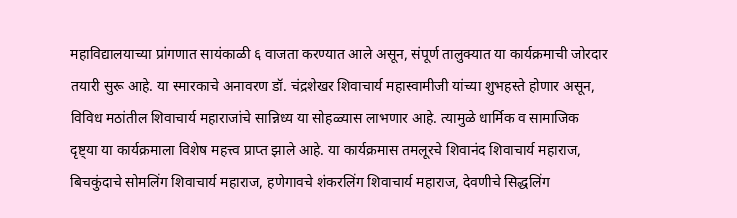महाविद्यालयाच्या प्रांगणात सायंकाळी ६ वाजता करण्यात आले असून, संपूर्ण तालुक्यात या कार्यक्रमाची जोरदार तयारी सुरू आहे. या स्मारकाचे अनावरण डॉ. चंद्रशेखर शिवाचार्य महास्वामीजी यांच्या शुभहस्ते होणार असून, विविध मठांतील शिवाचार्य महाराजांचे सान्निध्य या सोहळ्यास लाभणार आहे. त्यामुळे धार्मिक व सामाजिक दृष्ट्या या कार्यक्रमाला विशेष महत्त्व प्राप्त झाले आहे. या कार्यक्रमास तमलूरचे शिवानंद शिवाचार्य महाराज, बिचकुंदाचे सोमलिंग शिवाचार्य महाराज, हणेगावचे शंकरलिंग शिवाचार्य महाराज, देवणीचे सिद्धलिंग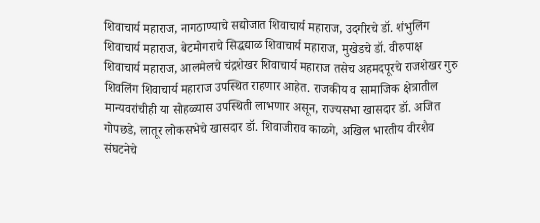शिवाचार्य महाराज, नागठाण्याचे सद्योजात शिवाचार्य महाराज, उदगीरचे डॉ. शंभुलिंग शिवाचार्य महाराज, बेटमोगराचे सिद्धद्याळ शिवाचार्य महाराज, मुखेडचे डॉ. वीरुपाक्ष शिवाचार्य महाराज, आलमेलचे चंद्रशेखर शिवाचार्य महाराज तसेच अहमदपूरचे राजशेखर गुरु शिवलिंग शिवाचार्य महाराज उपस्थित राहणार आहेत. राजकीय व सामाजिक क्षेत्रातील मान्यवरांचीही या सोहळ्यास उपस्थिती लाभणार असून, राज्यसभा खासदार डॉ. अजित गोपछडे, लातूर लोकसभेचे खासदार डॉ. शिवाजीराव काळगे, अखिल भारतीय वीरशैव संघटनेचे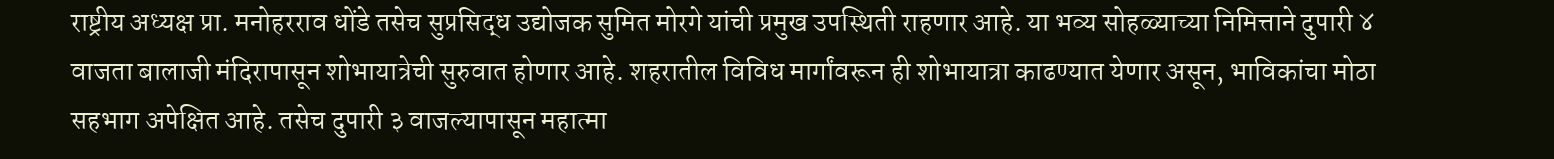राष्ट्रीय अध्यक्ष प्रा. मनोहरराव धोंडे तसेच सुप्रसिद्ध उद्योजक सुमित मोरगे यांची प्रमुख उपस्थिती राहणार आहे. या भव्य सोहळ्याच्या निमित्ताने दुपारी ४ वाजता बालाजी मंदिरापासून शोभायात्रेची सुरुवात होणार आहे. शहरातील विविध मार्गांवरून ही शोभायात्रा काढण्यात येणार असून, भाविकांचा मोठा सहभाग अपेक्षित आहे. तसेच दुपारी ३ वाजल्यापासून महात्मा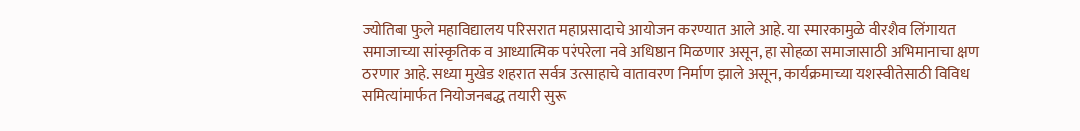ज्योतिबा फुले महाविद्यालय परिसरात महाप्रसादाचे आयोजन करण्यात आले आहे. या स्मारकामुळे वीरशैव लिंगायत समाजाच्या सांस्कृतिक व आध्यात्मिक परंपरेला नवे अधिष्ठान मिळणार असून, हा सोहळा समाजासाठी अभिमानाचा क्षण ठरणार आहे. सध्या मुखेड शहरात सर्वत्र उत्साहाचे वातावरण निर्माण झाले असून, कार्यक्रमाच्या यशस्वीतेसाठी विविध समित्यांमार्फत नियोजनबद्ध तयारी सुरू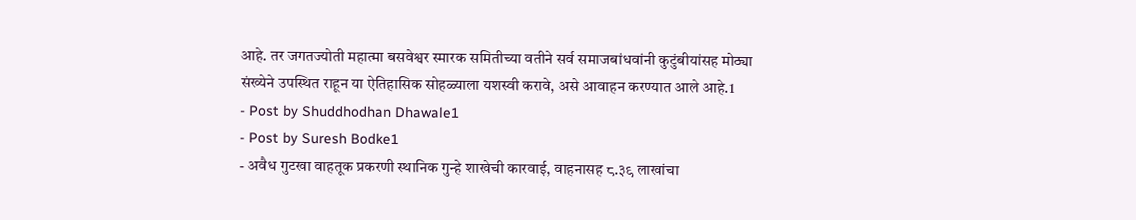आहे. तर जगतज्योती महात्मा बसवेश्वर स्मारक समितीच्या वतीने सर्व समाजबांधवांनी कुटुंबीयांसह मोठ्या संख्येने उपस्थित राहून या ऐतिहासिक सोहळ्याला यशस्वी करावे, असे आवाहन करण्यात आले आहे.1
- Post by Shuddhodhan Dhawale1
- Post by Suresh Bodke1
- अवैध गुटखा वाहतूक प्रकरणी स्थानिक गुन्हे शाखेची कारवाई, वाहनासह ८.३९ लाखांचा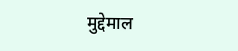मुद्देमाल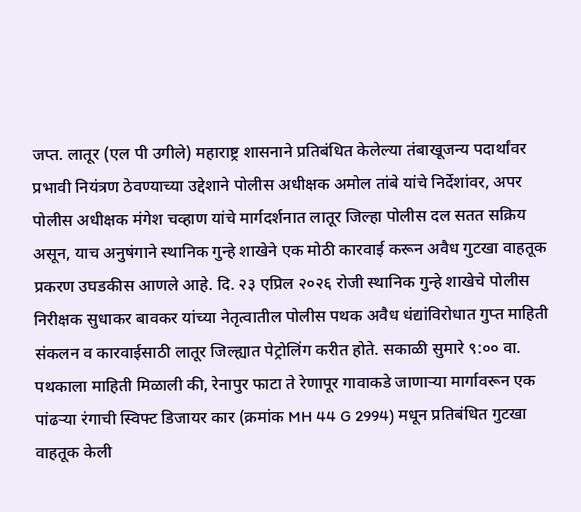जप्त. लातूर (एल पी उगीले) महाराष्ट्र शासनाने प्रतिबंधित केलेल्या तंबाखूजन्य पदार्थांवर प्रभावी नियंत्रण ठेवण्याच्या उद्देशाने पोलीस अधीक्षक अमोल तांबे यांचे निर्देशांवर, अपर पोलीस अधीक्षक मंगेश चव्हाण यांचे मार्गदर्शनात लातूर जिल्हा पोलीस दल सतत सक्रिय असून, याच अनुषंगाने स्थानिक गुन्हे शाखेने एक मोठी कारवाई करून अवैध गुटखा वाहतूक प्रकरण उघडकीस आणले आहे. दि. २३ एप्रिल २०२६ रोजी स्थानिक गुन्हे शाखेचे पोलीस निरीक्षक सुधाकर बावकर यांच्या नेतृत्वातील पोलीस पथक अवैध धंद्यांविरोधात गुप्त माहिती संकलन व कारवाईसाठी लातूर जिल्ह्यात पेट्रोलिंग करीत होते. सकाळी सुमारे ९:०० वा. पथकाला माहिती मिळाली की, रेनापुर फाटा ते रेणापूर गावाकडे जाणाऱ्या मार्गावरून एक पांढऱ्या रंगाची स्विफ्ट डिजायर कार (क्रमांक MH 44 G 2994) मधून प्रतिबंधित गुटखा वाहतूक केली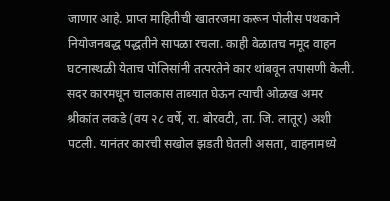जाणार आहे. प्राप्त माहितीची खातरजमा करून पोलीस पथकाने नियोजनबद्ध पद्धतीने सापळा रचला. काही वेळातच नमूद वाहन घटनास्थळी येताच पोलिसांनी तत्परतेने कार थांबवून तपासणी केली. सदर कारमधून चालकास ताब्यात घेऊन त्याची ओळख अमर श्रीकांत लकडे (वय २८ वर्षे, रा. बोरवटी, ता. जि. लातूर) अशी पटली. यानंतर कारची सखोल झडती घेतली असता, वाहनामध्ये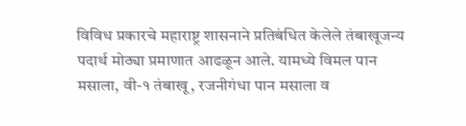विविध प्रकारचे महाराष्ट्र शासनाने प्रतिबंधित केलेले तंबाखूजन्य पदार्थ मोठ्या प्रमाणात आढळून आले. यामध्ये विमल पान मसाला, वी-१ तंबाखू, रजनीगंधा पान मसाला व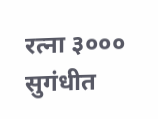रत्ना ३००० सुगंधीत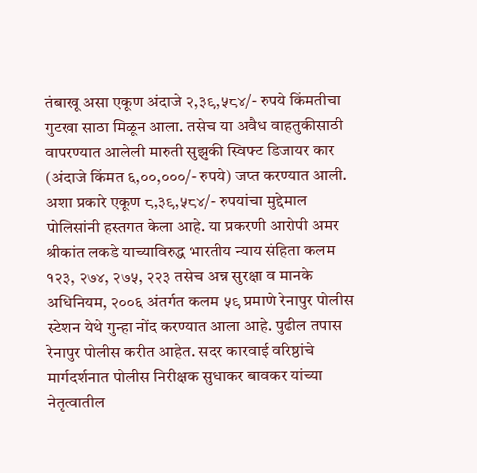तंबाखू असा एकूण अंदाजे २,३९,५८४/- रुपये किंमतीचा गुटखा साठा मिळून आला. तसेच या अवैध वाहतुकीसाठी वापरण्यात आलेली मारुती सुझुकी स्विफ्ट डिजायर कार (अंदाजे किंमत ६,००,०००/- रुपये) जप्त करण्यात आली. अशा प्रकारे एकूण ८,३९,५८४/- रुपयांचा मुद्देमाल पोलिसांनी हस्तगत केला आहे. या प्रकरणी आरोपी अमर श्रीकांत लकडे याच्याविरुद्ध भारतीय न्याय संहिता कलम १२३, २७४, २७५, २२३ तसेच अन्न सुरक्षा व मानके अधिनियम, २००६ अंतर्गत कलम ५९ प्रमाणे रेनापुर पोलीस स्टेशन येथे गुन्हा नोंद करण्यात आला आहे. पुढील तपास रेनापुर पोलीस करीत आहेत. सदर कारवाई वरिष्ठांचे मार्गदर्शनात पोलीस निरीक्षक सुधाकर बावकर यांच्या नेतृत्वातील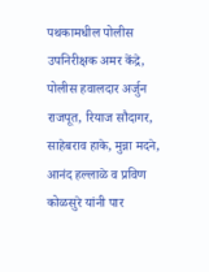पथकामधील पोलीस उपनिरीक्षक अमर केंद्रे, पोलीस हवालदार अर्जुन राजपूत, रियाज सौदागर, साहेबराव हाके, मुन्ना मदने, आनंद हल्लाळे व प्रविण कोळसुरे यांनी पार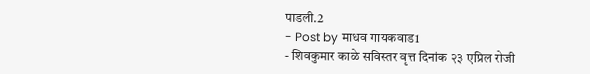पाडली.2
- Post by माधव गायकवाड1
- शिवकुमार काळे सविस्तर वृत्त दिनांक २३ एप्रिल रोजी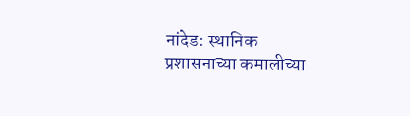नांदेड: स्थानिक प्रशासनाच्या कमालीच्या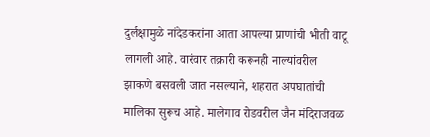दुर्लक्षामुळे नांदेडकरांना आता आपल्या प्राणांची भीती वाटू लागली आहे. वारंवार तक्रारी करूनही नाल्यांवरील झाकणे बसवली जात नसल्याने, शहरात अपघातांची मालिका सुरूच आहे. मालेगाव रोडवरील जैन मंदिराजवळ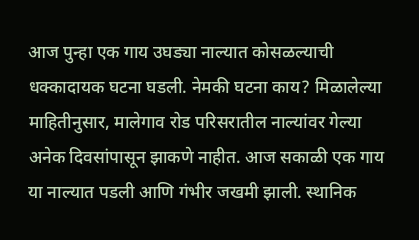आज पुन्हा एक गाय उघड्या नाल्यात कोसळल्याची धक्कादायक घटना घडली. नेमकी घटना काय? मिळालेल्या माहितीनुसार, मालेगाव रोड परिसरातील नाल्यांवर गेल्या अनेक दिवसांपासून झाकणे नाहीत. आज सकाळी एक गाय या नाल्यात पडली आणि गंभीर जखमी झाली. स्थानिक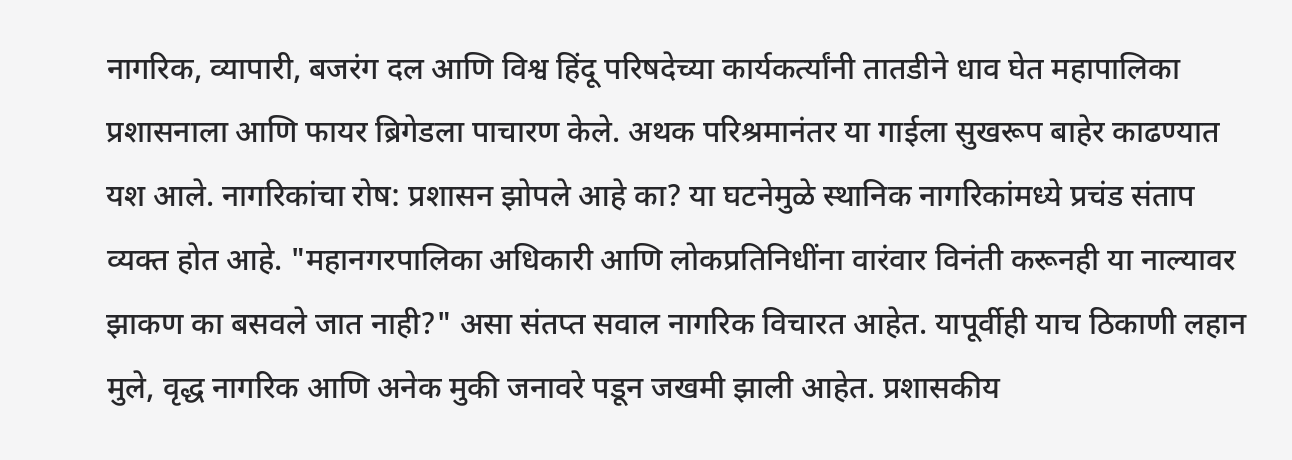नागरिक, व्यापारी, बजरंग दल आणि विश्व हिंदू परिषदेच्या कार्यकर्त्यांनी तातडीने धाव घेत महापालिका प्रशासनाला आणि फायर ब्रिगेडला पाचारण केले. अथक परिश्रमानंतर या गाईला सुखरूप बाहेर काढण्यात यश आले. नागरिकांचा रोष: प्रशासन झोपले आहे का? या घटनेमुळे स्थानिक नागरिकांमध्ये प्रचंड संताप व्यक्त होत आहे. "महानगरपालिका अधिकारी आणि लोकप्रतिनिधींना वारंवार विनंती करूनही या नाल्यावर झाकण का बसवले जात नाही?" असा संतप्त सवाल नागरिक विचारत आहेत. यापूर्वीही याच ठिकाणी लहान मुले, वृद्ध नागरिक आणि अनेक मुकी जनावरे पडून जखमी झाली आहेत. प्रशासकीय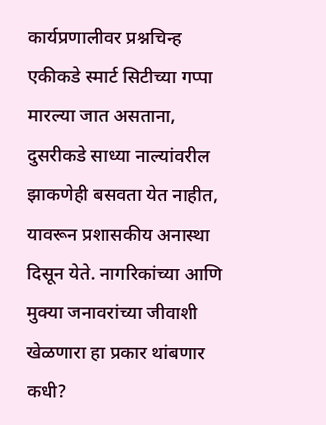कार्यप्रणालीवर प्रश्नचिन्ह एकीकडे स्मार्ट सिटीच्या गप्पा मारल्या जात असताना, दुसरीकडे साध्या नाल्यांवरील झाकणेही बसवता येत नाहीत, यावरून प्रशासकीय अनास्था दिसून येते. नागरिकांच्या आणि मुक्या जनावरांच्या जीवाशी खेळणारा हा प्रकार थांबणार कधी?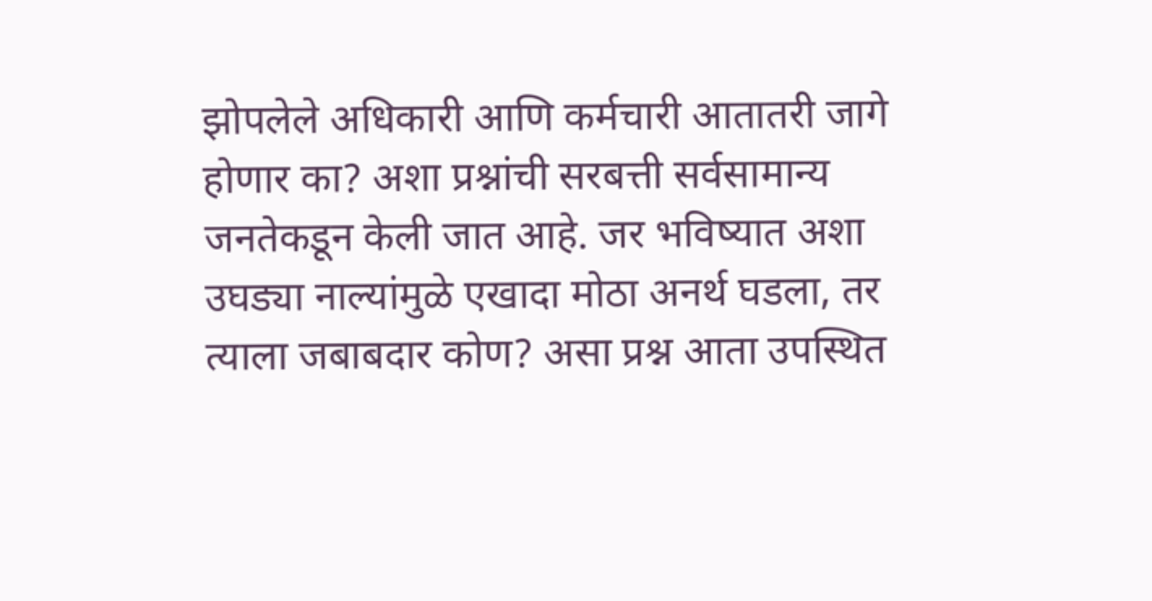झोपलेले अधिकारी आणि कर्मचारी आतातरी जागे होणार का? अशा प्रश्नांची सरबत्ती सर्वसामान्य जनतेकडून केली जात आहे. जर भविष्यात अशा उघड्या नाल्यांमुळे एखादा मोठा अनर्थ घडला, तर त्याला जबाबदार कोण? असा प्रश्न आता उपस्थित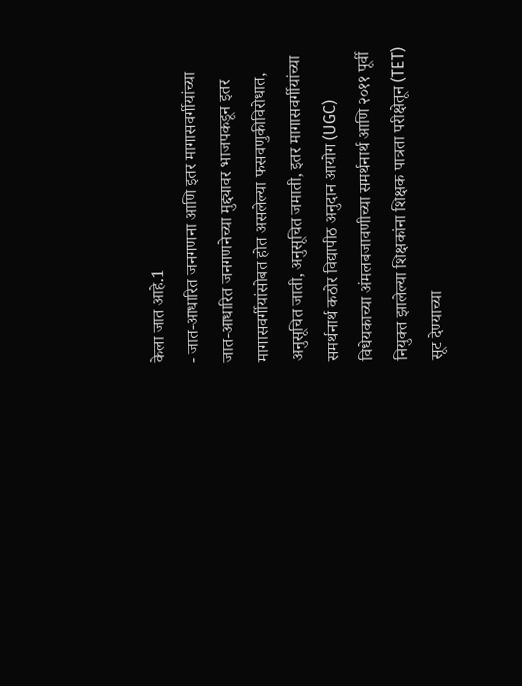केला जात आहे.1
- जात-आधारित जनगणना आणि इतर मागासवर्गीयांच्या जात-आधारित जनगणनेच्या मुद्द्यावर भाजपकडून इतर मागासवर्गीयांसोबत होत असलेल्या फसवणुकीविरोधात, अनुसूचित जाती, अनुसूचित जमाती, इतर मागासवर्गीयांच्या समर्थनार्थ कठोर विद्यापीठ अनुदान आयोग (UGC) विधेयकाच्या अंमलबजावणीच्या समर्थनार्थ आणि २०११ पूर्वी नियुक्त झालेल्या शिक्षकांना शिक्षक पात्रता परीक्षेतून (TET) सूट देण्याच्या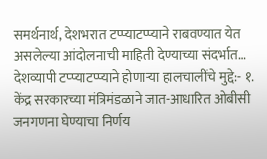समर्थनार्थ, देशभरात टप्प्याटप्प्याने राबवण्यात येत असलेल्या आंदोलनाची माहिती देण्याच्या संदर्भात… देशव्यापी टप्प्याटप्प्याने होणाऱ्या हालचालींचे मुद्दे:- १. केंद्र सरकारच्या मंत्रिमंडळाने जात-आधारित ओबीसी जनगणना घेण्याचा निर्णय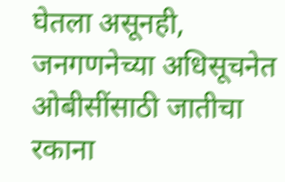घेतला असूनही, जनगणनेच्या अधिसूचनेत ओबीसींसाठी जातीचा रकाना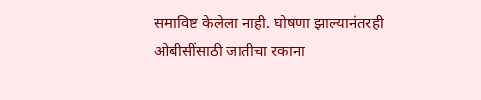समाविष्ट केलेला नाही. घोषणा झाल्यानंतरही ओबीसींसाठी जातीचा रकाना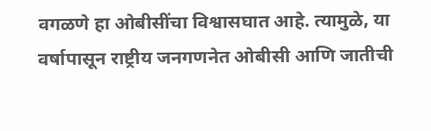वगळणे हा ओबीसींचा विश्वासघात आहे. त्यामुळे, या वर्षापासून राष्ट्रीय जनगणनेत ओबीसी आणि जातीची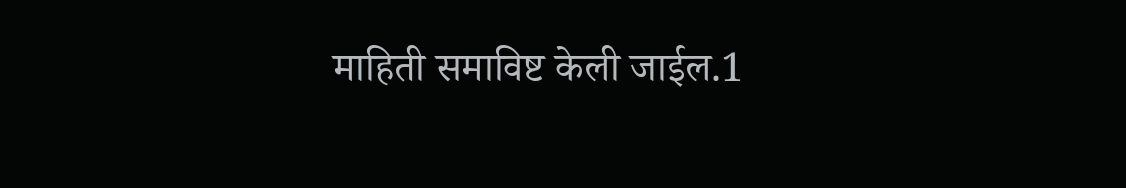माहिती समाविष्ट केली जाईल.1